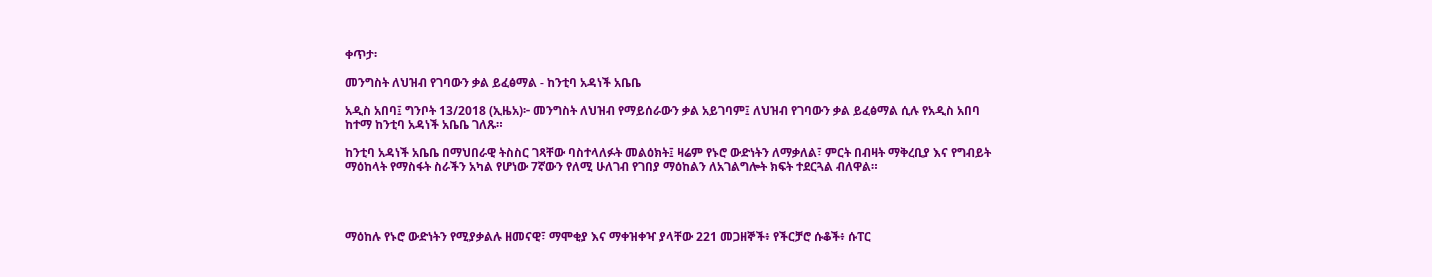ቀጥታ፡

መንግስት ለህዝብ የገባውን ቃል ይፈፅማል - ከንቲባ አዳነች አቤቤ

አዲስ አበባ፤ ግንቦት 13/2018 (ኢዜአ)፦ መንግስት ለህዝብ የማይሰራውን ቃል አይገባም፤ ለህዝብ የገባውን ቃል ይፈፅማል ሲሉ የአዲስ አበባ ከተማ ከንቲባ አዳነች አቤቤ ገለጹ።

ከንቲባ አዳነች አቤቤ በማህበራዊ ትስስር ገጻቸው ባስተላለፉት መልዕክት፤ ዛሬም የኑሮ ውድነትን ለማቃለል፣ ምርት በብዛት ማቅረቢያ እና የግብይት ማዕከላት የማስፋት ስራችን አካል የሆነው 7ኛውን የለሚ ሁለገብ የገበያ ማዕከልን ለአገልግሎት ክፍት ተደርጓል ብለዋል።




ማዕከሉ የኑሮ ውድነትን የሚያቃልሉ ዘመናዊ፣ ማሞቂያ እና ማቀዝቀዣ ያላቸው 221 መጋዘኞች፥ የችርቻሮ ሱቆች፥ ሱፐር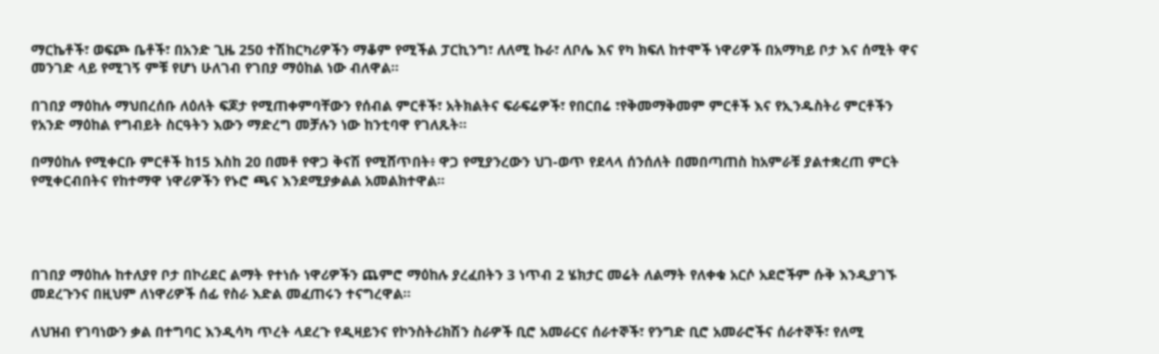ማርኬቶች፣ ወፍጮ ቤቶች፣ በአንድ ጊዜ 250 ተሽከርካሪዎችን ማቆም የሚችል ፓርኪንግ፣ ለለሚ ኩራ፣ ለቦሌ እና የካ ክፍለ ከተሞች ነዋሪዎች በአማካይ ቦታ እና ሰሚት ዋና መንገድ ላይ የሚገኝ ምቹ የሆነ ሁለገብ የገበያ ማዕከል ነው ብለዋል።

በገበያ ማዕከሉ ማህበረሰቡ ለዕለት ፍጆታ የሚጠቀምባቸውን የሰብል ምርቶች፣ አትክልትና ፍራፍሬዎች፣ የበርበሬ ፣የቅመማቅመም ምርቶች እና የኢንዱስትሪ ምርቶችን የአንድ ማዕከል የግብይት ስርዓትን እውን ማድረግ መቻሉን ነው ከንቲባዋ የገለጹት።

በማዕከሉ የሚቀርቡ ምርቶች ከ15 እስከ 20 በመቶ የዋጋ ቅናሽ የሚሸጥበት፥ ዋጋ የሚያንረውን ህገ-ወጥ የደላላ ሰንሰለት በመበጣጠስ ከአምራቹ ያልተቋረጠ ምርት የሚቀርብበትና የከተማዋ ነዋሪዎችን የኑሮ ጫና እንደሚያቃልል አመልክተዋል።




በገበያ ማዕከሉ ከተለያየ ቦታ በኮሪደር ልማት የተነሱ ነዋሪዎችን ጨምሮ ማዕከሉ ያረፈበትን 3 ነጥብ 2 ሄክታር መሬት ለልማት የለቀቁ አርሶ አደሮችም ሱቅ እንዲያገኙ መደረጉንና በዚህም ለነዋሪዎች ሰፊ የስራ እድል መፈጠሩን ተናግረዋል።

ለህዝብ የገባነውን ቃል በተግባር እንዲሳካ ጥረት ላደረጉ የዲዛይንና የኮንስትሪክሽን ስራዎች ቢሮ አመራርና ሰራተኞች፣ የንግድ ቢሮ አመራሮችና ሰራተኞች፣ የለሚ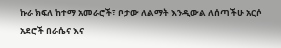ኩራ ክፍለ ከተማ አመራሮች፣ ቦታው ለልማት እንዲውል ለሰጣችሁ አርሶ አደሮች በራሴና እና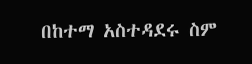በከተማ አስተዳደሩ ስም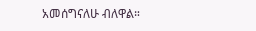አመሰግናለሁ ብለዋል።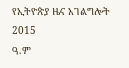የኢትዮጵያ ዜና አገልግሎት
2015
ዓ.ም